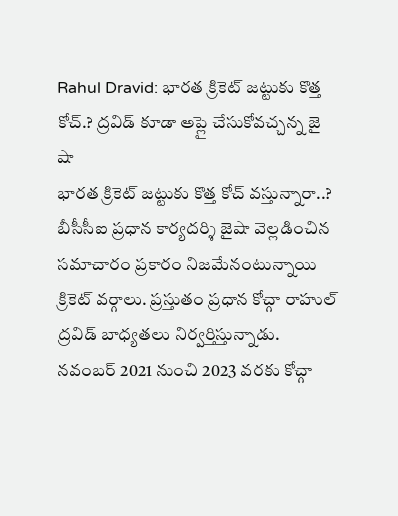Rahul Dravid: భారత క్రికెట్ జట్టుకు కొత్త కోచ్.? ద్రవిడ్ కూడా అప్లై చేసుకోవచ్చన్న జై షా
భారత క్రికెట్ జట్టుకు కొత్త కోచ్ వస్తున్నారా..? బీసీసీఐ ప్రధాన కార్యదర్శి జైషా వెల్లడించిన సమాచారం ప్రకారం నిజమేనంటున్నాయి క్రికెట్ వర్గాలు. ప్రస్తుతం ప్రధాన కోచ్గా రాహుల్ ద్రవిడ్ బాధ్యతలు నిర్వర్తిస్తున్నాడు. నవంబర్ 2021 నుంచి 2023 వరకు కోచ్గా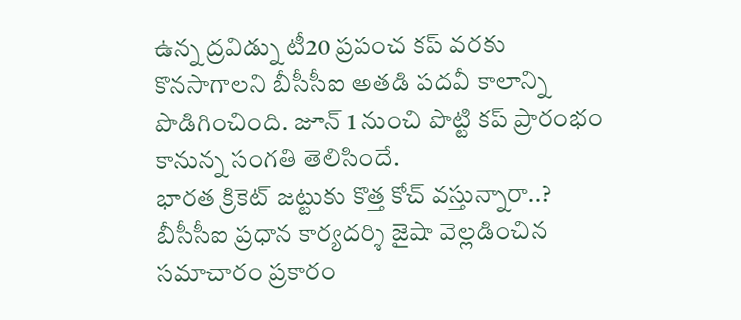ఉన్న ద్రవిడ్ను టీ20 ప్రపంచ కప్ వరకు కొనసాగాలని బీసీసీఐ అతడి పదవీ కాలాన్ని పొడిగించింది. జూన్ 1 నుంచి పొట్టి కప్ ప్రారంభం కానున్న సంగతి తెలిసిందే.
భారత క్రికెట్ జట్టుకు కొత్త కోచ్ వస్తున్నారా..? బీసీసీఐ ప్రధాన కార్యదర్శి జైషా వెల్లడించిన సమాచారం ప్రకారం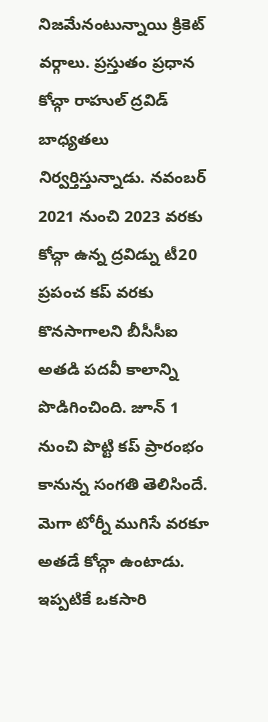నిజమేనంటున్నాయి క్రికెట్ వర్గాలు. ప్రస్తుతం ప్రధాన కోచ్గా రాహుల్ ద్రవిడ్ బాధ్యతలు నిర్వర్తిస్తున్నాడు. నవంబర్ 2021 నుంచి 2023 వరకు కోచ్గా ఉన్న ద్రవిడ్ను టీ20 ప్రపంచ కప్ వరకు కొనసాగాలని బీసీసీఐ అతడి పదవీ కాలాన్ని పొడిగించింది. జూన్ 1 నుంచి పొట్టి కప్ ప్రారంభం కానున్న సంగతి తెలిసిందే. మెగా టోర్నీ ముగిసే వరకూ అతడే కోచ్గా ఉంటాడు. ఇప్పటికే ఒకసారి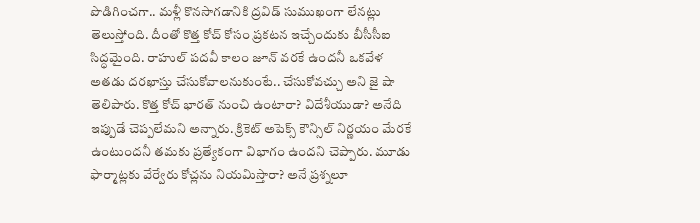పొడిగించగా.. మళ్లీ కొనసాగడానికి ద్రవిడ్ సుముఖంగా లేనట్లు తెలుస్తోంది. దీంతో కొత్త కోచ్ కోసం ప్రకటన ఇచ్చేందుకు బీసీసీఐ సిద్ధమైంది. రాహుల్ పదవీ కాలం జూన్ వరకే ఉందనీ ఒకవేళ అతడు దరఖాస్తు చేసుకోవాలనుకుంటే.. చేసుకోవచ్చు అని జై షా తెలిపారు. కొత్త కోచ్ భారత్ నుంచి ఉంటారా? విదేశీయుడా? అనేది ఇప్పుడే చెప్పలేమని అన్నారు. క్రికెట్ అపెక్స్ కౌన్సిల్ నిర్ణయం మేరకే ఉంటుందనీ తమకు ప్రత్యేకంగా విభాగం ఉందని చెప్పారు. మూడు ఫార్మాట్లకు వేర్వేరు కోచ్లను నియమిస్తారా? అనే ప్రశ్నలూ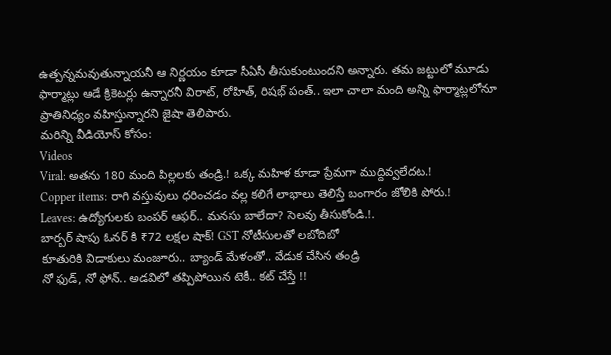ఉత్పన్నమవుతున్నాయనీ ఆ నిర్ణయం కూడా సీఏసీ తీసుకుంటుందని అన్నారు. తమ జట్టులో మూడు ఫార్మాట్లు ఆడే క్రికెటర్లు ఉన్నారనీ విరాట్, రోహిత్, రిషభ్ పంత్.. ఇలా చాలా మంది అన్ని ఫార్మాట్లలోనూ ప్రాతినిధ్యం వహిస్తున్నారని జైషా తెలిపారు.
మరిన్ని వీడియోస్ కోసం:
Videos
Viral: అతను 180 మంది పిల్లలకు తండ్రి.! ఒక్క మహిళ కూడా ప్రేమగా ముద్దివ్వలేదట.!
Copper items: రాగి వస్తువులు ధరించడం వల్ల కలిగే లాభాలు తెలిస్తే బంగారం జోలికి పోరు.!
Leaves: ఉద్యోగులకు బంపర్ ఆఫర్.. మనసు బాలేదా? సెలవు తీసుకోండి.!.
బార్బర్ షాపు ఓనర్ కి ₹72 లక్షల షాక్! GST నోటీసులతో లబోదిబో
కూతురికి విడాకులు మంజూరు.. బ్యాండ్ మేళంతో.. వేడుక చేసిన తండ్రి
నో ఫుడ్, నో ఫోన్.. అడవిలో తప్పిపోయిన టెకీ.. కట్ చేస్తే !!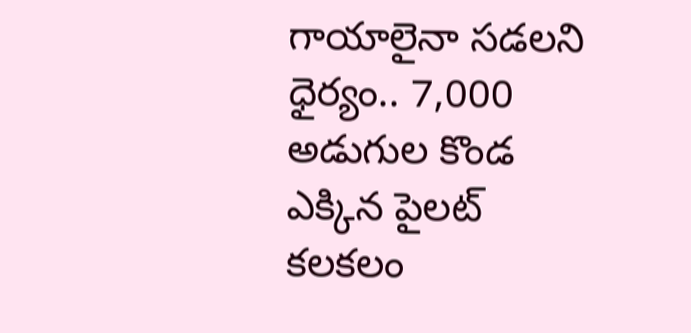గాయాలైనా సడలని ధైర్యం.. 7,000 అడుగుల కొండ ఎక్కిన పైలట్
కలకలం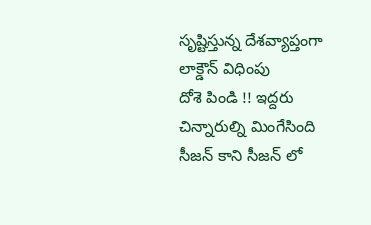సృష్టిస్తున్న దేశవ్యాప్తంగా లాక్డౌన్ విధింపు
దోశె పిండి !! ఇద్దరు చిన్నారుల్ని మింగేసింది
సీజన్ కాని సీజన్ లో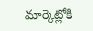మార్కెట్లోకి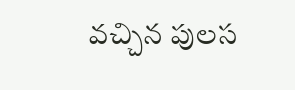వచ్చిన పులస